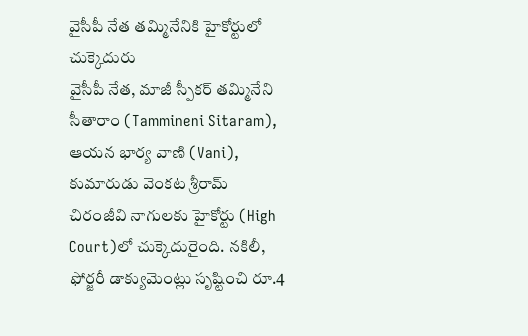వైసీపీ నేత తమ్మినేనికి హైకోర్టులో చుక్కెదురు
వైసీపీ నేత, మాజీ స్పీకర్ తమ్మినేని సీతారాం (Tammineni Sitaram), ఆయన భార్య వాణి (Vani), కుమారుడు వెంకట శ్రీరామ్ చిరంజీవి నాగులకు హైకోర్టు (High Court)లో చుక్కెదురైంది. నకిలీ, ఫోర్జరీ డాక్యుమెంట్లు సృష్టించి రూ.4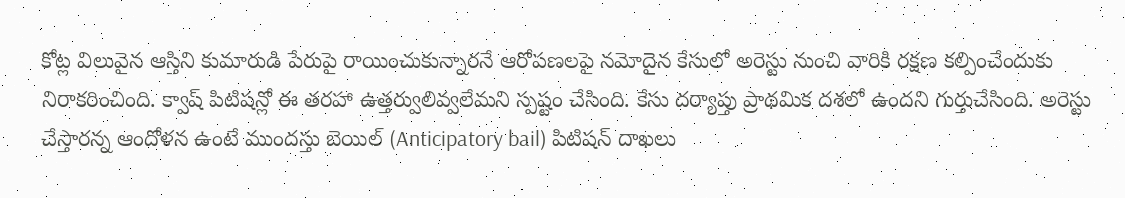కోట్ల విలువైన ఆస్తిని కుమారుడి పేరుపై రాయించుకున్నారనే ఆరోపణలపై నమోదైన కేసులో అరెస్టు నుంచి వారికి రక్షణ కల్పించేందుకు నిరాకరించింది. క్వాష్ పిటిషన్లో ఈ తరహా ఉత్తర్వులివ్వలేమని స్పష్టం చేసింది. కేసు దర్యాప్తు ప్రాథమిక దశలో ఉందని గుర్తుచేసింది. అరెస్టు చేస్తారన్న ఆందోళన ఉంటే ముందస్తు బెయిల్ (Anticipatory bail) పిటిషన్ దాఖలు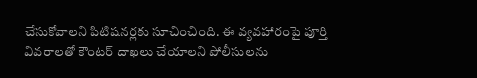చేసుకోవాలని పిటిషనర్లకు సూచించింది. ఈ వ్యవహారంపై పూర్తి వివరాలతో కౌంటర్ దాఖలు చేయాలని పోలీసులను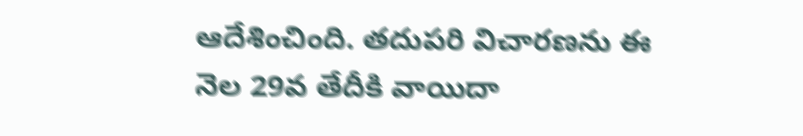ఆదేశించింది. తదుపరి విచారణను ఈ నెల 29వ తేదీకి వాయిదా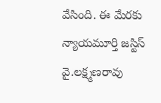వేసింది. ఈ మేరకు న్యాయమూర్తి జస్టిస్ వై.లక్ష్మణరావు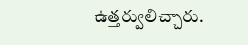ఉత్తర్వులిచ్చారు.